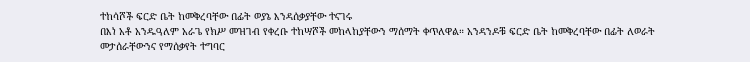ተከሳሾች ፍርድ ቤት ከመቅረባቸው በፊት ወያኔ እንዳሰቃያቸው ተናገሩ
በእነ አቶ አንዱዓለም አራጌ የክሥ መዝገብ የቀረቡ ተከሣሾች መከላከያቸውን ማሰማት ቀጥለዋል። አንዳንዶቹ ፍርድ ቤት ከመቅረባቸው በፊት ለወራት መታሰራቸውንና የማሰቃየት ተግባር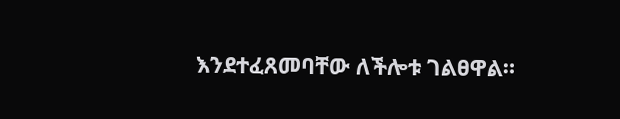እንደተፈጸመባቸው ለችሎቱ ገልፀዋል።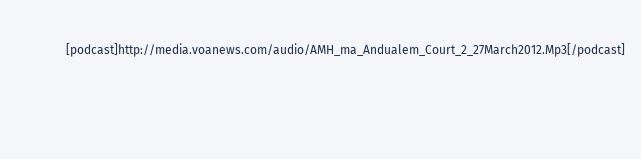[podcast]http://media.voanews.com/audio/AMH_ma_Andualem_Court_2_27March2012.Mp3[/podcast]